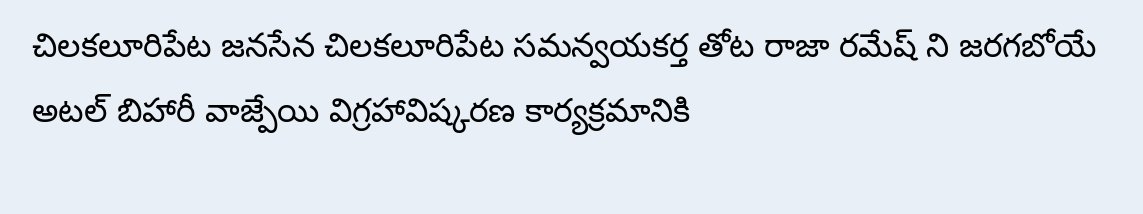చిలకలూరిపేట జనసేన చిలకలూరిపేట సమన్వయకర్త తోట రాజా రమేష్ ని జరగబోయే అటల్ బిహారీ వాజ్పేయి విగ్రహావిష్కరణ కార్యక్రమానికి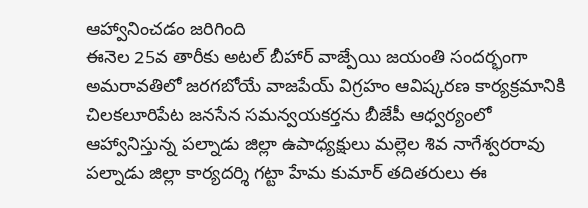ఆహ్వానించడం జరిగింది
ఈనెల 25వ తారీకు అటల్ బీహార్ వాజ్పేయి జయంతి సందర్భంగా అమరావతిలో జరగబోయే వాజపేయ్ విగ్రహం ఆవిష్కరణ కార్యక్రమానికి చిలకలూరిపేట జనసేన సమన్వయకర్తను బీజేపీ ఆధ్వర్యంలో ఆహ్వానిస్తున్న పల్నాడు జిల్లా ఉపాధ్యక్షులు మల్లెల శివ నాగేశ్వరరావు పల్నాడు జిల్లా కార్యదర్శి గట్టా హేమ కుమార్ తదితరులు ఈ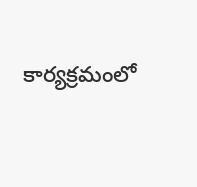కార్యక్రమంలో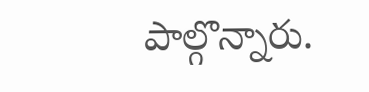పాల్గొన్నారు.